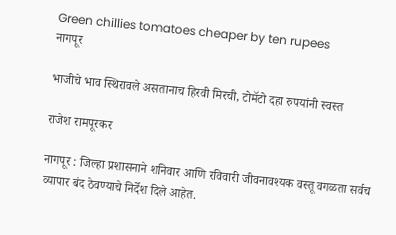Green chillies tomatoes cheaper by ten rupees
नागपूर

भाजीचे भाव स्थिरावले असतानाच हिरवी मिरची, टोमॅटो दहा रुपयांनी स्वस्त

राजेश रामपूरकर

नागपूर : जिल्हा प्रशासनाने शनिवार आणि रविवारी जीवनावश्यक वस्तू वगळता सर्वच व्यापार बंद ठेवण्याचे निर्देश दिले आहेत.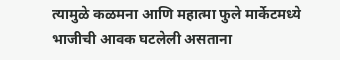त्यामुळे कळमना आणि महात्मा फुले मार्केटमध्ये भाजीची आवक घटलेली असताना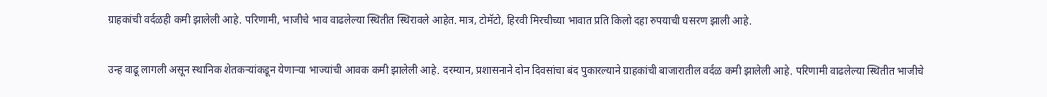ग्राहकांची वर्दळही कमी झालेली आहे. परिणामी, भाजीचे भाव वाढलेल्या स्थितीत स्थिरावले आहेत. मात्र, टोमॅटो, हिरवी मिरचीच्या भावात प्रति किलो दहा रुपयाची घसरण झाली आहे.

उन्ह वाढू लागली असून स्थानिक शेतकऱ्यांकडून येणाऱ्या भाज्यांची आवक कमी झालेली आहे. दरम्यान, प्रशासनाने दोन दिवसांचा बंद पुकारल्याने ग्राहकांची बाजारातील वर्दळ कमी झालेली आहे. परिणामी वाढलेल्या स्थितीत भाजीचे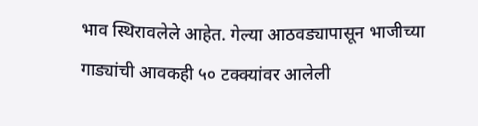भाव स्थिरावलेले आहेत. गेल्या आठवड्यापासून भाजीच्या गाड्यांची आवकही ५० टक्क्यांवर आलेली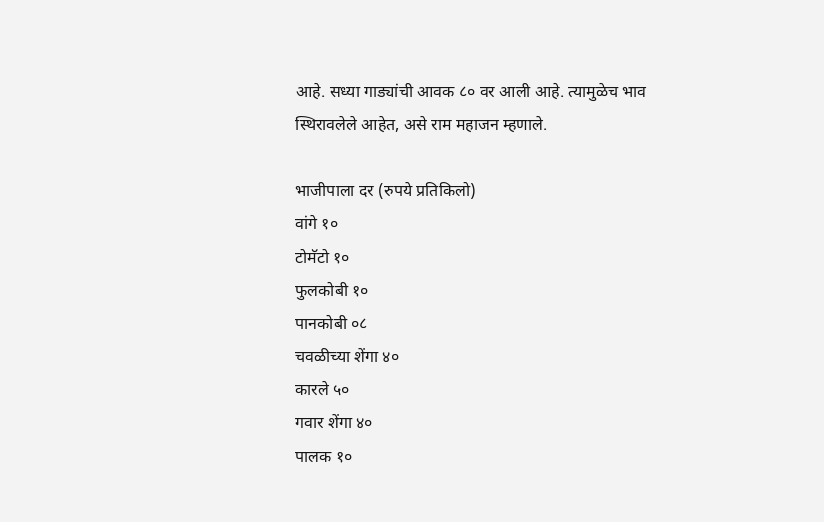आहे. सध्या गाड्यांची आवक ८० वर आली आहे. त्यामुळेच भाव स्थिरावलेले आहेत, असे राम महाजन म्हणाले.

भाजीपाला दर (रुपये प्रतिकिलो)
वांगे १०
टोमॅटो १०
फुलकोबी १०
पानकोबी ०८
चवळीच्या शेंगा ४०
कारले ५०
गवार शेंगा ४०
पालक १०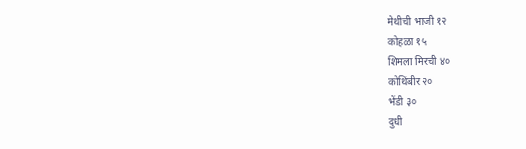मेथीची भाजी १२
कोहळा १५
शिमला मिरची ४०
कोथिंबीर २०
भेंडी ३०
दुधी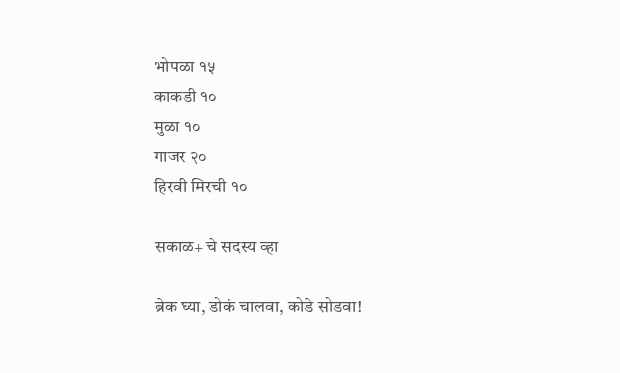भोपळा १५
काकडी १०
मुळा १०
गाजर २०
हिरवी मिरची १०

सकाळ+ चे सदस्य व्हा

ब्रेक घ्या, डोकं चालवा, कोडे सोडवा!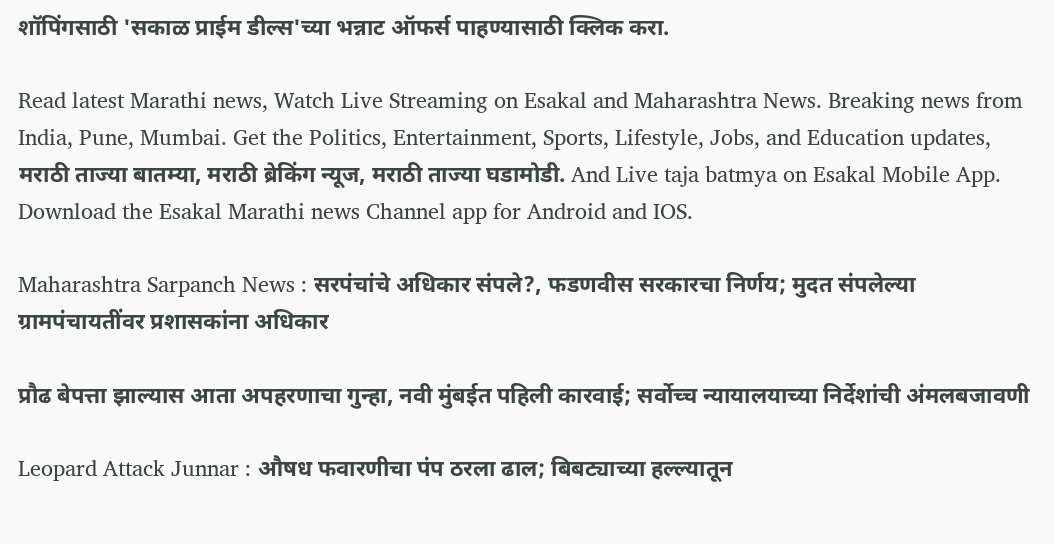शॉपिंगसाठी 'सकाळ प्राईम डील्स'च्या भन्नाट ऑफर्स पाहण्यासाठी क्लिक करा.

Read latest Marathi news, Watch Live Streaming on Esakal and Maharashtra News. Breaking news from India, Pune, Mumbai. Get the Politics, Entertainment, Sports, Lifestyle, Jobs, and Education updates, मराठी ताज्या बातम्या, मराठी ब्रेकिंग न्यूज, मराठी ताज्या घडामोडी. And Live taja batmya on Esakal Mobile App. Download the Esakal Marathi news Channel app for Android and IOS.

Maharashtra Sarpanch News : सरपंचांचे अधिकार संपले?, फडणवीस सरकारचा निर्णय; मुदत संपलेल्या ग्रामपंचायतींवर प्रशासकांना अधिकार

प्रौढ बेपत्ता झाल्यास आता अपहरणाचा गुन्हा, नवी मुंबईत पहिली कारवाई; सर्वोच्च न्यायालयाच्या निर्देशांची अंमलबजावणी

Leopard Attack Junnar : औषध फवारणीचा पंप ठरला ढाल; बिबट्याच्या हल्ल्यातून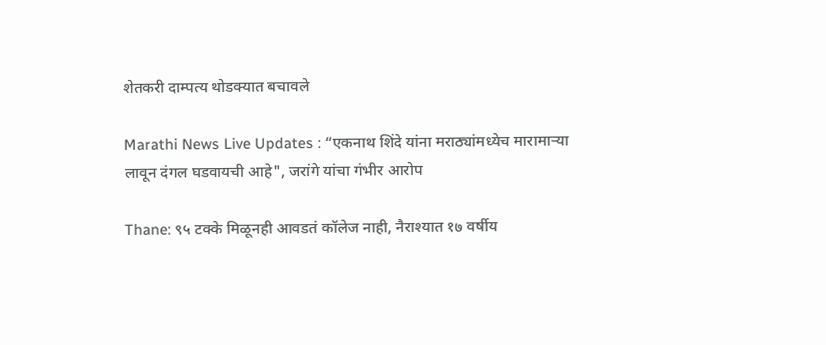शेतकरी दाम्पत्य थोडक्यात बचावले

Marathi News Live Updates : “एकनाथ शिंदे यांना मराठ्यांमध्येच मारामाऱ्या लावून दंगल घडवायची आहे", जरांगे यांचा गंभीर आरोप

Thane: ९५ टक्के मिळूनही आवडतं कॉलेज नाही, नैराश्यात १७ वर्षीय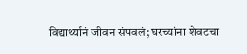विद्यार्थ्यानं जीवन संपवलं; घरच्यांना शेवटचा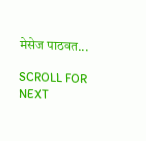मेसेज पाठवत...

SCROLL FOR NEXT